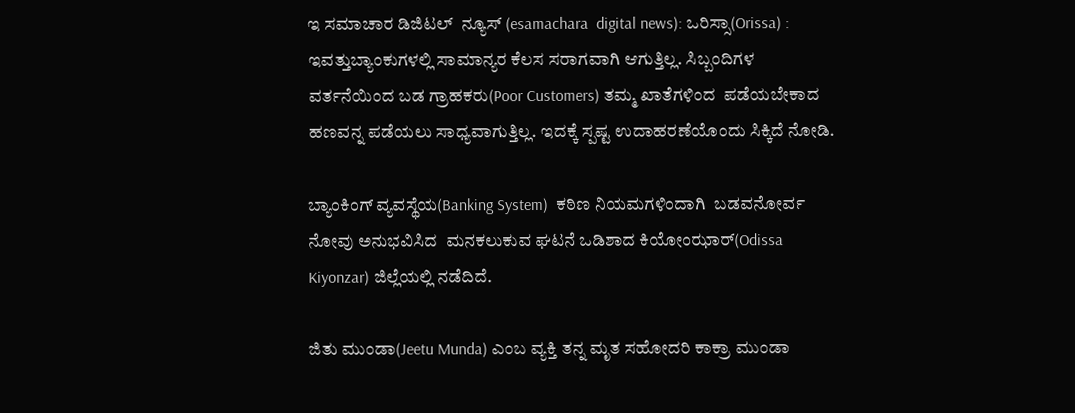ಇ ಸಮಾಚಾರ ಡಿಜಿಟಲ್  ನ್ಯೂಸ್ (esamachara  digital news): ಒರಿಸ್ಸಾ(Orissa) : ಇವತ್ತುಬ್ಯಾಂಕುಗಳಲ್ಲಿ ಸಾಮಾನ್ಯರ ಕೆಲಸ ಸರಾಗವಾಗಿ ಆಗುತ್ತಿಲ್ಲ. ಸಿಬ್ಬಂದಿಗಳ ವರ್ತನೆಯಿಂದ ಬಡ ಗ್ರಾಹಕರು(Poor Customers) ತಮ್ಮ ಖಾತೆಗಳಿಂದ  ಪಡೆಯಬೇಕಾದ ಹಣವನ್ನ ಪಡೆಯಲು‌ ಸಾಧ್ಯವಾಗುತ್ತಿಲ್ಲ. ಇದಕ್ಕೆ ಸ್ಪಷ್ಟ ಉದಾಹರಣೆಯೊಂದು ಸಿಕ್ಕಿದೆ ನೋಡಿ.

ಬ್ಯಾಂಕಿಂಗ್ ವ್ಯವಸ್ಥೆಯ(Banking System)  ಕಠಿಣ ನಿಯಮಗಳಿಂದಾಗಿ  ಬಡವನೋರ್ವ ನೋವು ಅನುಭವಿಸಿದ  ಮನಕಲುಕುವ ಘಟನೆ ಒಡಿಶಾದ ಕಿಯೋಂಝಾರ್(Odissa Kiyonzar) ಜಿಲ್ಲೆಯಲ್ಲಿ ನಡೆದಿದೆ.

ಜಿತು ಮುಂಡಾ(Jeetu Munda) ಎಂಬ ವ್ಯಕ್ತಿ ತನ್ನ ಮೃತ ಸಹೋದರಿ ಕಾಕ್ರಾ ಮುಂಡಾ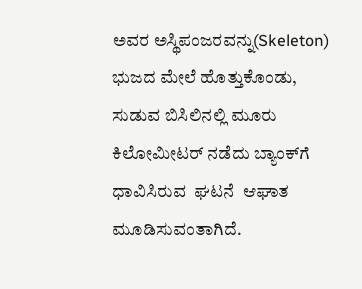ಅವರ ಅಸ್ಥಿಪಂಜರವನ್ನು(Skeleton) ಭುಜದ ಮೇಲೆ ಹೊತ್ತುಕೊಂಡು, ಸುಡುವ ಬಿಸಿಲಿನಲ್ಲಿ ಮೂರು ಕಿಲೋಮೀಟ‌ರ್ ನಡೆದು ಬ್ಯಾಂಕ್‌ಗೆ ಧಾವಿಸಿರುವ  ಘಟನೆ  ಆಘಾತ ಮೂಡಿಸುವಂತಾಗಿದೆ.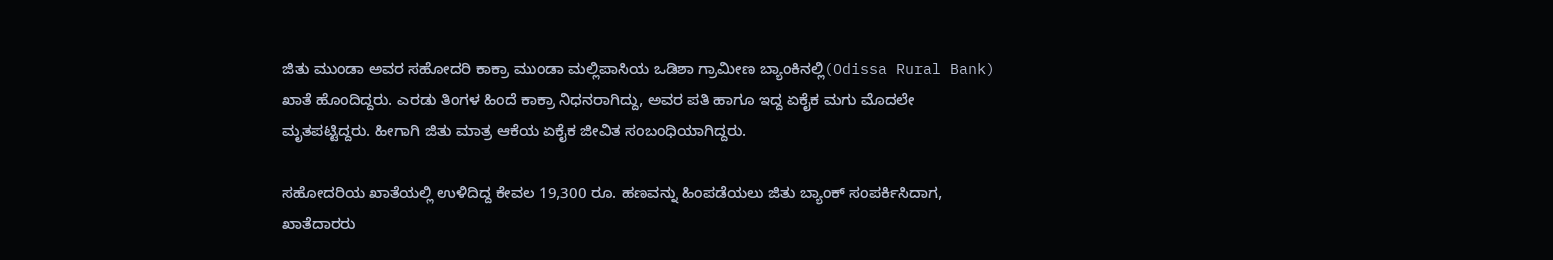ಜಿತು ಮುಂಡಾ ಅವರ ಸಹೋದರಿ ಕಾಕ್ರಾ ಮುಂಡಾ ಮಲ್ಲಿಪಾಸಿಯ ಒಡಿಶಾ ಗ್ರಾಮೀಣ ಬ್ಯಾಂಕಿನಲ್ಲಿ(Odissa Rural Bank) ಖಾತೆ ಹೊಂದಿದ್ದರು. ಎರಡು ತಿಂಗಳ ಹಿಂದೆ ಕಾಕ್ರಾ ನಿಧನರಾಗಿದ್ದು, ಅವರ ಪತಿ ಹಾಗೂ ಇದ್ದ ಏಕೈಕ ಮಗು ಮೊದಲೇ ಮೃತಪಟ್ಟಿದ್ದರು. ಹೀಗಾಗಿ ಜಿತು ಮಾತ್ರ ಆಕೆಯ ಏಕೈಕ ಜೀವಿತ ಸಂಬಂಧಿಯಾಗಿದ್ದರು.

ಸಹೋದರಿಯ ಖಾತೆಯಲ್ಲಿ ಉಳಿದಿದ್ದ ಕೇವಲ 19,300 ರೂ. ಹಣವನ್ನು ಹಿಂಪಡೆಯಲು ಜಿತು ಬ್ಯಾಂಕ್ ಸಂಪರ್ಕಿಸಿದಾಗ, ಖಾತೆದಾರರು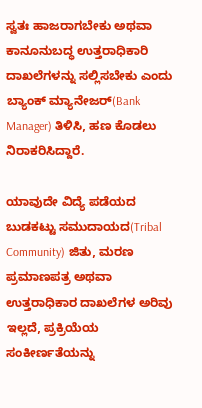ಸ್ವತಃ ಹಾಜರಾಗಬೇಕು ಅಥವಾ ಕಾನೂನುಬದ್ಧ ಉತ್ತರಾಧಿಕಾರಿ ದಾಖಲೆಗಳನ್ನು ಸಲ್ಲಿಸಬೇಕು ಎಂದು ಬ್ಯಾಂಕ್ ಮ್ಯಾನೇಜರ್(Bank Manager) ತಿಳಿಸಿ, ಹಣ ಕೊಡಲು  ನಿರಾಕರಿಸಿದ್ದಾರೆ.

ಯಾವುದೇ ವಿದ್ಯೆ ಪಡೆಯದ  ಬುಡಕಟ್ಟು ಸಮುದಾಯದ(Tribal Community) ಜಿತು, ಮರಣ ಪ್ರಮಾಣಪತ್ರ ಅಥವಾ ಉತ್ತರಾಧಿಕಾರ ದಾಖಲೆಗಳ ಅರಿವು ಇಲ್ಲದೆ, ಪ್ರಕ್ರಿಯೆಯ ಸಂಕೀರ್ಣತೆಯನ್ನು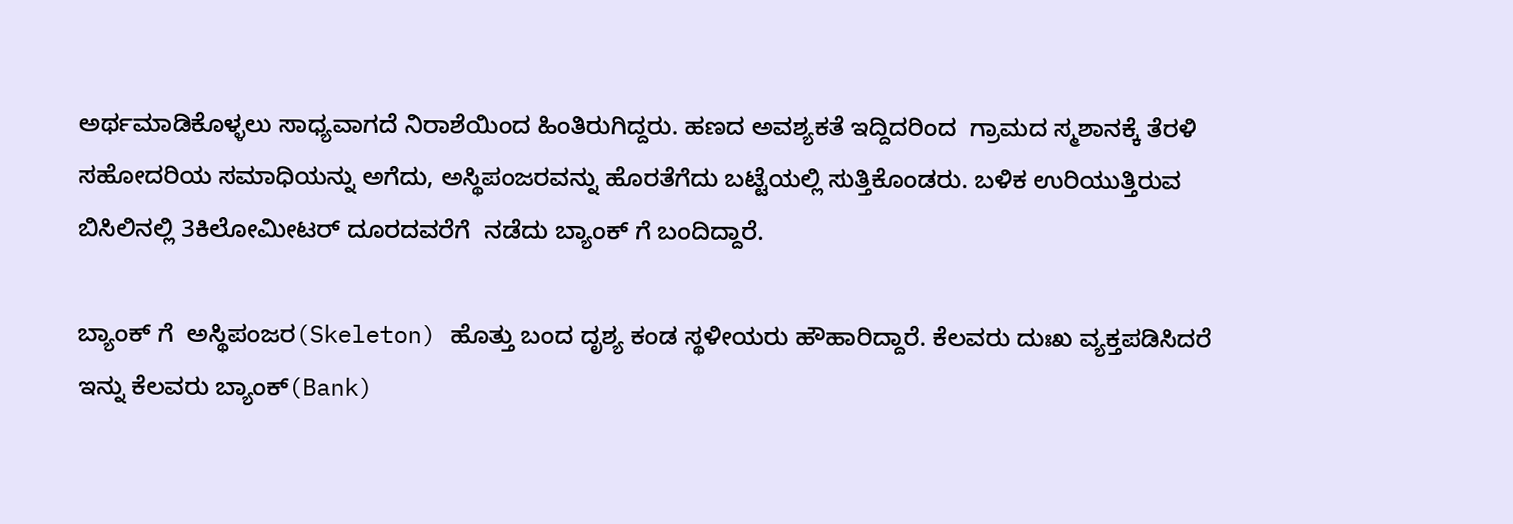ಅರ್ಥಮಾಡಿಕೊಳ್ಳಲು ಸಾಧ್ಯವಾಗದೆ ನಿರಾಶೆಯಿಂದ ಹಿಂತಿರುಗಿದ್ದರು‌. ಹಣದ ಅವಶ್ಯಕತೆ ಇದ್ದಿದರಿಂದ  ಗ್ರಾಮದ ಸ್ಮಶಾನಕ್ಕೆ ತೆರಳಿ ಸಹೋದರಿಯ ಸಮಾಧಿಯನ್ನು ಅಗೆದು, ಅಸ್ಥಿಪಂಜರವನ್ನು ಹೊರತೆಗೆದು ಬಟ್ಟೆಯಲ್ಲಿ ಸುತ್ತಿಕೊಂಡರು. ಬಳಿಕ ಉರಿಯುತ್ತಿರುವ ಬಿಸಿಲಿನಲ್ಲಿ 3ಕಿಲೋಮೀಟರ್ ದೂರದವರೆಗೆ  ನಡೆದು ಬ್ಯಾಂಕ್ ಗೆ ಬಂದಿದ್ದಾರೆ.

ಬ್ಯಾಂಕ್ ಗೆ  ಅಸ್ಥಿಪಂಜರ(Skeleton) ಹೊತ್ತು ಬಂದ ದೃಶ್ಯ ಕಂಡ ಸ್ಥಳೀಯರು ಹೌಹಾರಿದ್ದಾರೆ. ಕೆಲವರು ದುಃಖ ವ್ಯಕ್ತಪಡಿಸಿದರೆ  ಇನ್ನು ಕೆಲವರು ಬ್ಯಾಂಕ್(Bank)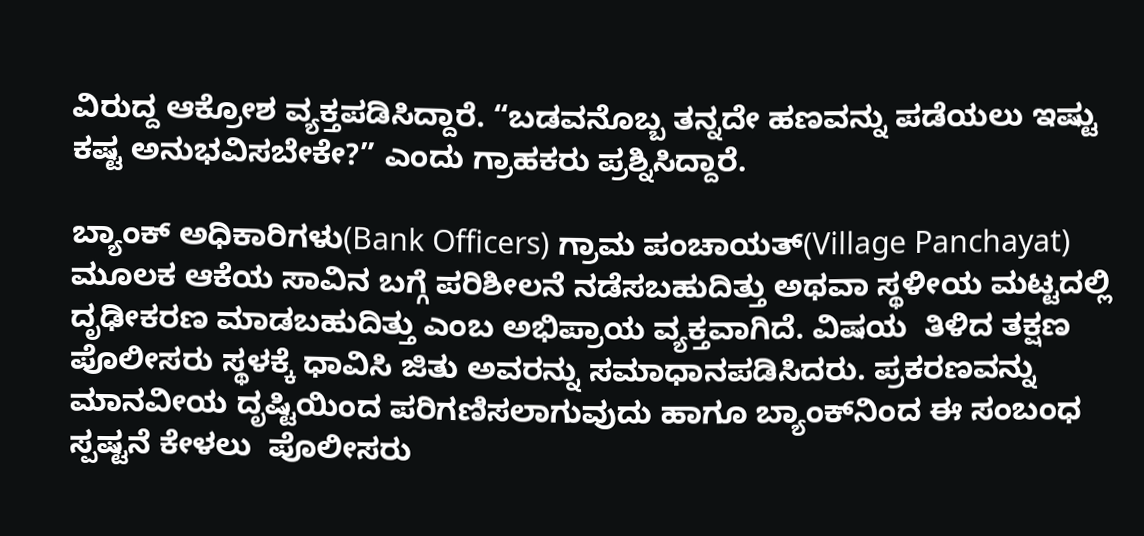ವಿರುದ್ದ ಆಕ್ರೋಶ ವ್ಯಕ್ತಪಡಿಸಿದ್ದಾರೆ. “ಬಡವನೊಬ್ಬ ತನ್ನದೇ ಹಣವನ್ನು ಪಡೆಯಲು ಇಷ್ಟು ಕಷ್ಟ ಅನುಭವಿಸಬೇಕೇ?” ಎಂದು ಗ್ರಾಹಕರು ಪ್ರಶ್ನಿಸಿದ್ದಾರೆ.

ಬ್ಯಾಂಕ್ ಅಧಿಕಾರಿಗಳು(Bank Officers) ಗ್ರಾಮ ಪಂಚಾಯತ್(Village Panchayat) ಮೂಲಕ ಆಕೆಯ ಸಾವಿನ ಬಗ್ಗೆ ಪರಿಶೀಲನೆ ನಡೆಸಬಹುದಿತ್ತು ಅಥವಾ ಸ್ಥಳೀಯ ಮಟ್ಟದಲ್ಲಿ ದೃಢೀಕರಣ ಮಾಡಬಹುದಿತ್ತು ಎಂಬ ಅಭಿಪ್ರಾಯ ವ್ಯಕ್ತವಾಗಿದೆ. ವಿಷಯ  ತಿಳಿದ ತಕ್ಷಣ ಪೊಲೀಸರು ಸ್ಥಳಕ್ಕೆ ಧಾವಿಸಿ ಜಿತು ಅವರನ್ನು ಸಮಾಧಾನಪಡಿಸಿದರು. ಪ್ರಕರಣವನ್ನು ಮಾನವೀಯ ದೃಷ್ಟಿಯಿಂದ ಪರಿಗಣಿಸಲಾಗುವುದು ಹಾಗೂ ಬ್ಯಾಂಕ್‌ನಿಂದ ಈ ಸಂಬಂಧ  ಸ್ಪಷ್ಟನೆ ಕೇಳಲು  ಪೊಲೀಸರು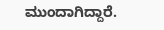ಮುಂದಾಗಿದ್ದಾರೆ.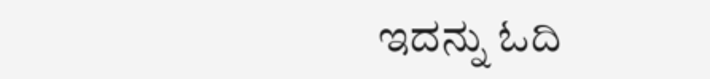ಇದನ್ನು ಓದಿ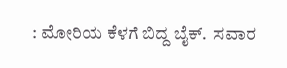: ಮೋರಿಯ ಕೆಳಗೆ ಬಿದ್ದ ಬೈಕ್‌.  ಸವಾರ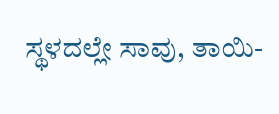ಸ್ಥಳದಲ್ಲೇ ಸಾವು, ತಾಯಿ-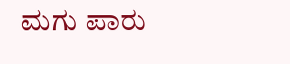ಮಗು ಪಾರು